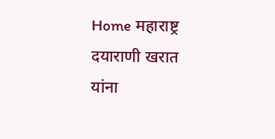Home महाराष्ट्र दयाराणी खरात यांना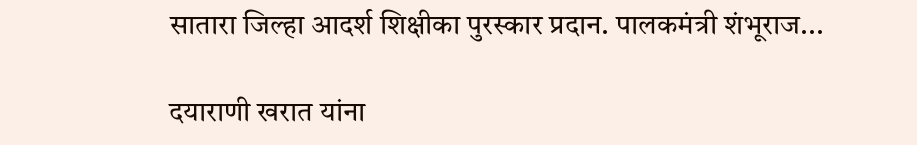सातारा जिल्हा आदर्श शिक्षीका पुरस्कार प्रदान. पालकमंत्री शंभूराज...

दयाराणी खरात यांना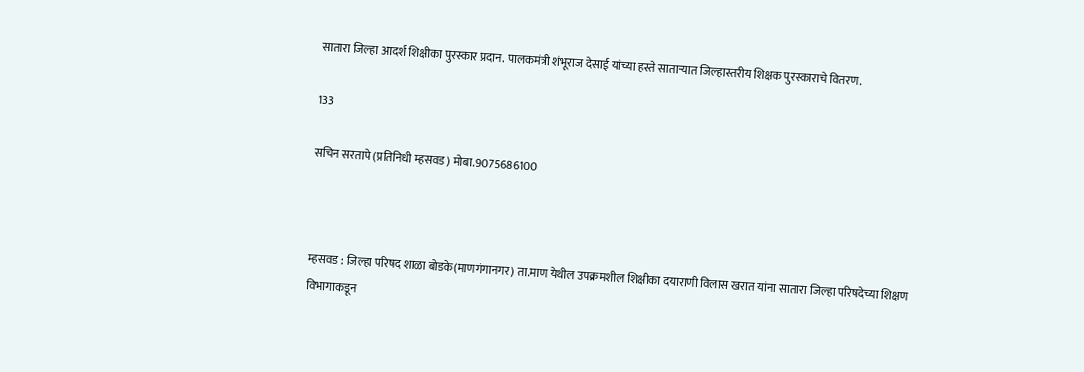सातारा जिल्हा आदर्श शिक्षीका पुरस्कार प्रदान. पालकमंत्री शंभूराज देसाई यांच्या हस्ते साताऱ्यात जिल्हास्तरीय शिक्षक पुरस्काराचे वितरण.

133

सचिन सरतापे (प्रतिनिधी म्हसवड) मोबा.9075686100



म्हसवड : जिल्हा परिषद शाळा बोडके(माणगंगानगर) ता.माण येथील उपक्रमशील शिक्षीका दयाराणी विलास खरात यांना सातारा जिल्हा परिषदेच्या शिक्षण विभागाकडून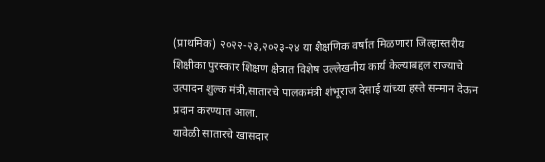(प्राथमिक) २०२२-२३,२०२३-२४ या शैक्षणिक वर्षात मिळणारा जिल्हास्तरीय शिक्षीका पुरस्कार शिक्षण क्षेत्रात विशेष उल्लेखनीय कार्य केल्याबद्दल राज्याचे उत्पादन शुल्क मंत्री,सातारचे पालकमंत्री शंभूराज देसाई यांच्या हस्ते सन्मान देऊन प्रदान करण्यात आला.
यावेळी सातारचे खासदार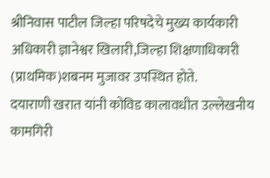श्रीनिवास पाटील जिल्हा परिषदेचे मुख्य कार्यकारी अधिकारी ज्ञानेश्वर खिलारी,जिल्हा शिक्षणाधिकारी (प्राथमिक)शबनम मुजावर उपस्थित होते.
दयाराणी खरात यांनी कोविड कालावधीत उल्लेखनीय कामगिरी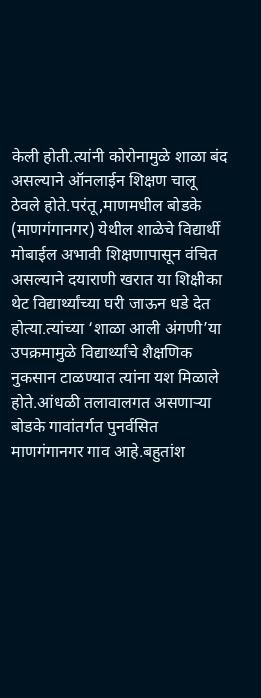केली होती.त्यांनी कोरोनामुळे शाळा बंद असल्याने ऑनलाईन शिक्षण चालू ठेवले होते.परंतू,माणमधील बोडके (माणगंगानगर) येथील शाळेचे विद्यार्थी मोबाईल अभावी शिक्षणापासून वंचित असल्याने दयाराणी खरात या शिक्षीका थेट विद्यार्थ्यांच्या घरी जाऊन धडे देत होत्या.त्यांच्या ‘शाळा आली अंगणी’या उपक्रमामुळे विद्यार्थ्यांचे शैक्षणिक नुकसान टाळण्यात त्यांना यश मिळाले होते.आंधळी तलावालगत असणाऱ्या बोडके गावांतर्गत पुनर्वसित माणगंगानगर गाव आहे.बहुतांश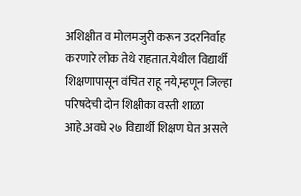अशिक्षीत व मोलमजुरी करून उदरनिर्वाह करणारे लोक तेथे राहतात.येथील विद्यार्थी शिक्षणापासून वंचित राहू नये,म्हणून जिल्हा परिषदेची दोन शिक्षीका वस्ती शाळा आहे.अवघे २७ विद्यार्थी शिक्षण घेत असले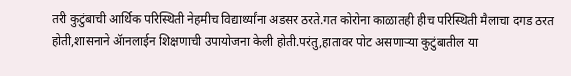तरी कुटुंबाची आर्थिक परिस्थिती नेहमीच विद्यार्थ्यांना अडसर ठरते.गत कोरोना काळातही हीच परिस्थिती मैलाचा दगड ठरत होती,शासनाने ॲानलाईन शिक्षणाची उपायोजना केली होती.परंतु,हातावर पोट असणाऱ्या कुटुंबातील या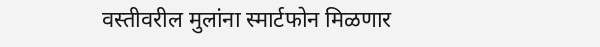वस्तीवरील मुलांना स्मार्टफोन मिळणार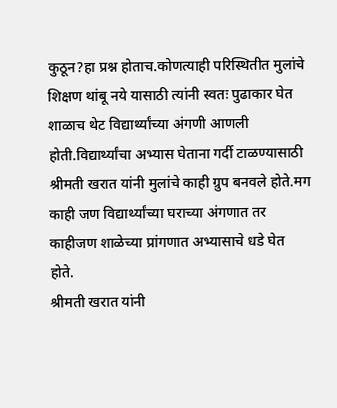कुठून?हा प्रश्न होताच.कोणत्याही परिस्थितीत मुलांचे शिक्षण थांबू नये यासाठी त्यांनी स्वतः पुढाकार घेत शाळाच थेट विद्यार्थ्यांच्या अंगणी आणली होती.विद्यार्थ्यांचा अभ्यास घेताना गर्दी टाळण्यासाठी श्रीमती खरात यांनी मुलांचे काही ग्रुप बनवले होते.मग काही जण विद्यार्थ्यांच्या घराच्या अंगणात तर काहीजण शाळेच्या प्रांगणात अभ्यासाचे धडे घेत होते.
श्रीमती खरात यांनी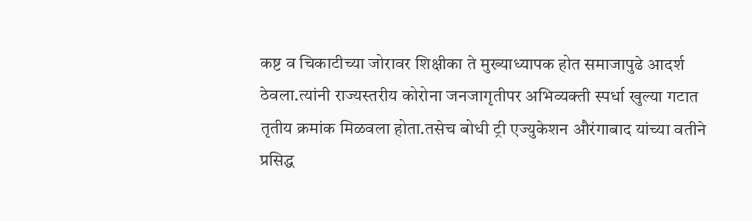कष्ट व चिकाटीच्या जोरावर शिक्षीका ते मुख्याध्यापक होत समाजापुढे आदर्श ठेवला.त्यांनी राज्यस्तरीय कोरोना जनजागृतीपर अभिव्यक्ती स्पर्धा खुल्या गटात तृतीय क्रमांक मिळवला होता.तसेच बोधी ट्री एज्युकेशन औरंगाबाद यांच्या वतीने प्रसिद्ध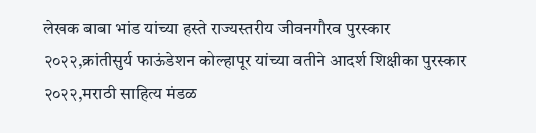लेखक बाबा भांड यांच्या हस्ते राज्यस्तरीय जीवनगौरव पुरस्कार २०२२,क्रांतीसुर्य फाऊंडेशन कोल्हापूर यांच्या वतीने आदर्श शिक्षीका पुरस्कार २०२२,मराठी साहित्य मंडळ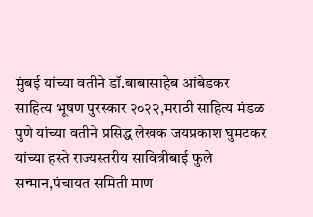मुंबई यांच्या वतीने डॉ.बाबासाहेब आंबेडकर साहित्य भूषण पुरस्कार २०२२,मराठी साहित्य मंडळ पुणे यांच्या वतीने प्रसिद्ध लेखक जयप्रकाश घुमटकर यांच्या हस्ते राज्यस्तरीय सावित्रीबाई फुले सन्मान,पंचायत समिती माण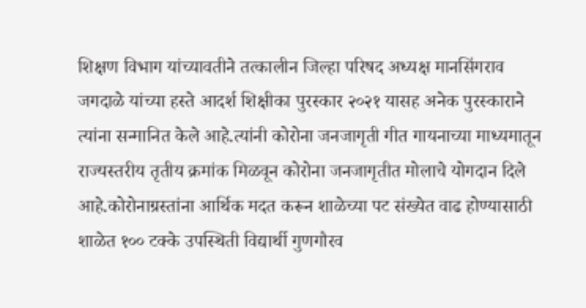शिक्षण विभाग यांच्यावतीने तत्कालीन जिल्हा परिषद अध्यक्ष मानसिंगराव जगदाळे यांच्या हस्ते आदर्श शिक्षीका पुरस्कार २०२१ यासह अनेक पुरस्काराने त्यांना सन्मानित केले आहे.त्यांनी कोरोना जनजागृती गीत गायनाच्या माध्यमातून राज्यस्तरीय तृतीय क्रमांक मिळवून कोरोना जनजागृतीत मोलाचे योगदान दिले आहे.कोरोनाग्रस्तांना आर्थिक मदत करून शाळेच्या पट संख्येत वाढ होण्यासाठी शाळेत १०० टक्के उपस्थिती विद्यार्थी गुणगौरव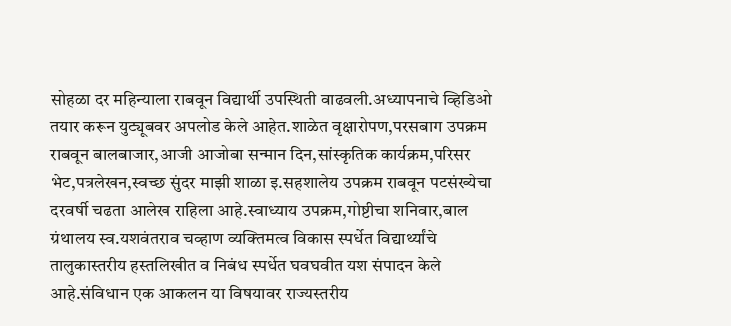सोहळा दर महिन्याला राबवून विद्यार्थी उपस्थिती वाढवली.अध्यापनाचे व्हिडिओ तयार करून युट्यूबवर अपलोड केले आहेत.शाळेत वृक्षारोपण,परसबाग उपक्रम राबवून बालबाजार,आजी आजोबा सन्मान दिन,सांस्कृतिक कार्यक्रम,परिसर भेट,पत्रलेखन,स्वच्छ सुंदर माझी शाळा इ.सहशालेय उपक्रम राबवून पटसंख्येचा दरवर्षी चढता आलेख राहिला आहे.स्वाध्याय उपक्रम,गोष्टीचा शनिवार,बाल ग्रंथालय स्व.यशवंतराव चव्हाण व्यक्तिमत्व विकास स्पर्धेत विद्यार्थ्यांचे तालुकास्तरीय हस्तलिखीत व निबंध स्पर्धेत घवघवीत यश संपादन केले आहे.संविधान एक आकलन या विषयावर राज्यस्तरीय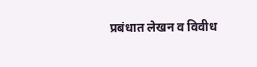प्रबंधात लेखन व विवीध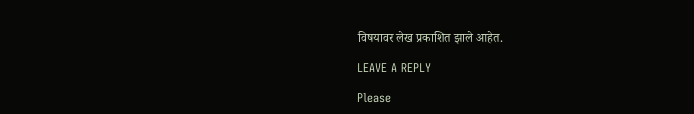विषयावर लेख प्रकाशित झाले आहेत.

LEAVE A REPLY

Please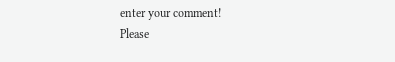enter your comment!
Please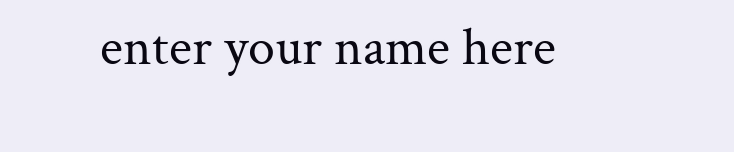enter your name here